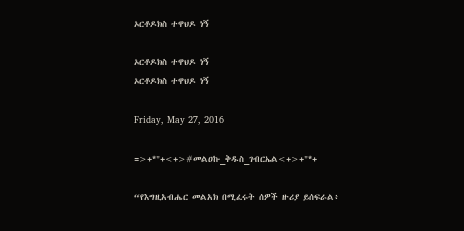ኦርቶዶክስ ተዋህዶ ነኝ

ኦርቶዶክስ ተዋህዶ ነኝ
ኦርቶዶክስ ተዋህዶ ነኝ

Friday, May 27, 2016

=>+*"+<+>#መልዐኩ_ቅዱስ_ገብርኤል<+>+"*+

“የእግዚአብሔር መልአክ በሚፈሩት ሰዎች ዙሪያ ይሰፍራል፥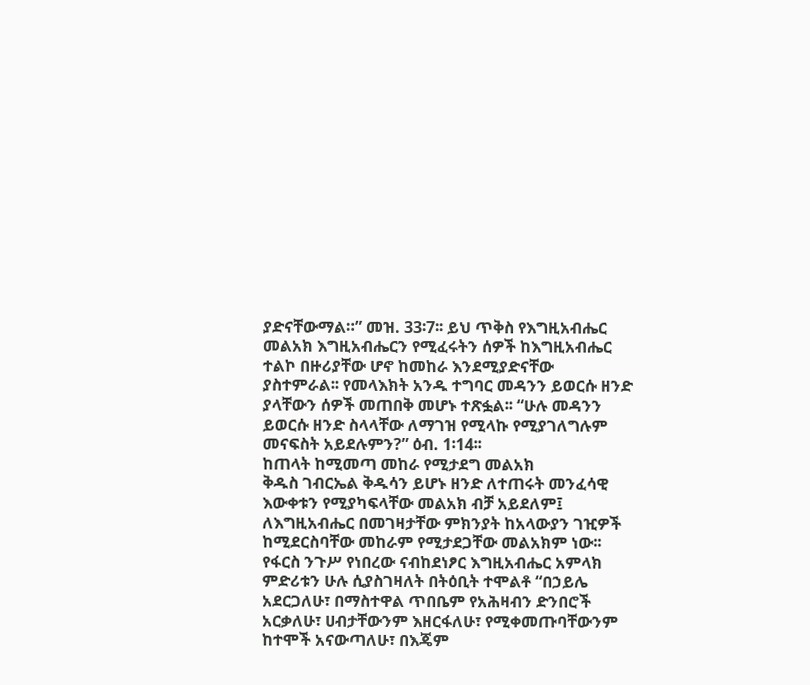ያድናቸውማል።” መዝ. 33፡7፡፡ ይህ ጥቅስ የእግዚአብሔር
መልአክ እግዚአብሔርን የሚፈሩትን ሰዎች ከእግዚአብሔር
ተልኮ በዙሪያቸው ሆኖ ከመከራ እንደሚያድናቸው
ያስተምራል፡፡ የመላእክት አንዱ ተግባር መዳንን ይወርሱ ዘንድ
ያላቸውን ሰዎች መጠበቅ መሆኑ ተጽፏል፡፡ “ሁሉ መዳንን
ይወርሱ ዘንድ ስላላቸው ለማገዝ የሚላኩ የሚያገለግሉም
መናፍስት አይደሉምን?” ዕብ. 1፡14፡፡
ከጠላት ከሚመጣ መከራ የሚታደግ መልአክ
ቅዱስ ገብርኤል ቅዱሳን ይሆኑ ዘንድ ለተጠሩት መንፈሳዊ
እውቀቱን የሚያካፍላቸው መልአክ ብቻ አይደለም፤
ለእግዚአብሔር በመገዛታቸው ምክንያት ከአላውያን ገዢዎች
ከሚደርስባቸው መከራም የሚታደጋቸው መልአክም ነው፡፡
የፋርስ ንጉሥ የነበረው ናብከደነፆር እግዚአብሔር አምላክ
ምድሪቱን ሁሉ ሲያስገዛለት በትዕቢት ተሞልቶ “በኃይሌ
አደርጋለሁ፣ በማስተዋል ጥበቤም የአሕዛብን ድንበሮች
አርቃለሁ፣ ሀብታቸውንም እዘርፋለሁ፣ የሚቀመጡባቸውንም
ከተሞች አናውጣለሁ፣ በእጄም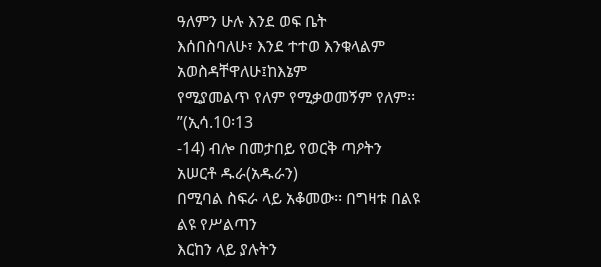ዓለምን ሁሉ እንደ ወፍ ቤት
እሰበስባለሁ፣ እንደ ተተወ እንቁላልም አወስዳቸዋለሁ፤ከእኔም
የሚያመልጥ የለም የሚቃወመኝም የለም፡፡”(ኢሳ.10፡13
-14) ብሎ በመታበይ የወርቅ ጣዖትን አሠርቶ ዱራ(አዱራን)
በሚባል ስፍራ ላይ አቆመው፡፡ በግዛቱ በልዩ ልዩ የሥልጣን
እርከን ላይ ያሉትን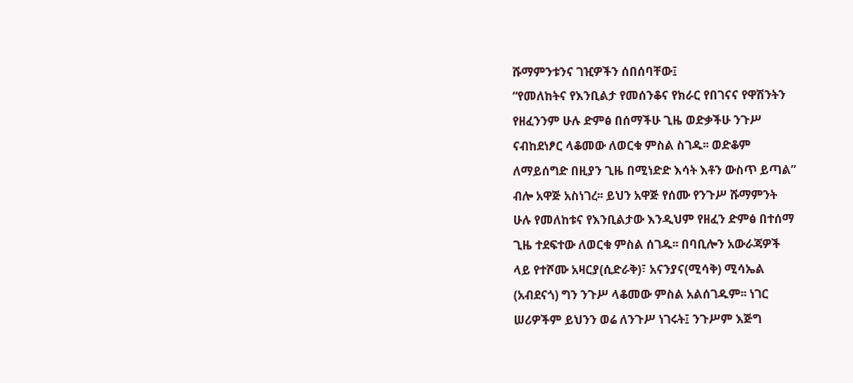ሹማምንቱንና ገዢዎችን ሰበሰባቸው፤
“የመለከትና የእንቢልታ የመሰንቆና የክራር የበገናና የዋሽንትን
የዘፈንንም ሁሉ ድምፅ በሰማችሁ ጊዜ ወድቃችሁ ንጉሥ
ናብከደነፆር ላቆመው ለወርቁ ምስል ስገዱ፡፡ ወድቆም
ለማይሰግድ በዚያን ጊዜ በሚነድድ እሳት እቶን ውስጥ ይጣል”
ብሎ አዋጅ አስነገረ፡፡ ይህን አዋጅ የሰሙ የንጉሥ ሹማምንት
ሁሉ የመለከቱና የእንቢልታው እንዲህም የዘፈን ድምፅ በተሰማ
ጊዜ ተደፍተው ለወርቁ ምስል ሰገዱ፡፡ በባቢሎን አውራጃዎች
ላይ የተሾሙ አዛርያ(ሲድራቅ)፣ አናንያና(ሚሳቅ) ሚሳኤል
(አብደናጎ) ግን ንጉሥ ላቆመው ምስል አልሰገዱም፡፡ ነገር
ሠሪዎችም ይህንን ወሬ ለንጉሥ ነገሩት፤ ንጉሥም እጅግ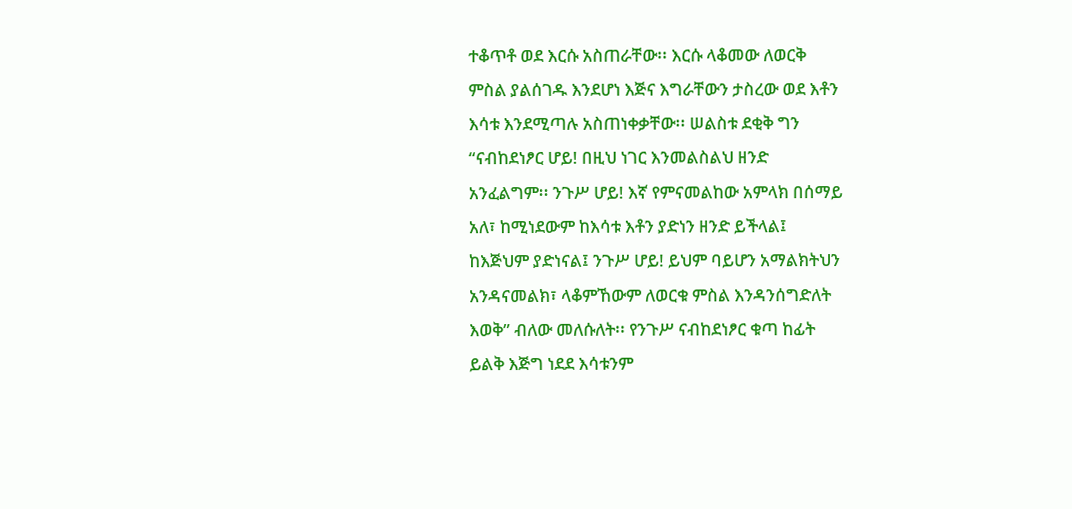ተቆጥቶ ወደ እርሱ አስጠራቸው፡፡ እርሱ ላቆመው ለወርቅ
ምስል ያልሰገዱ እንደሆነ እጅና እግራቸውን ታስረው ወደ እቶን
እሳቱ እንደሚጣሉ አስጠነቀቃቸው፡፡ ሠልስቱ ደቂቅ ግን
“ናብከደነፆር ሆይ! በዚህ ነገር እንመልስልህ ዘንድ
አንፈልግም፡፡ ንጉሥ ሆይ! እኛ የምናመልከው አምላክ በሰማይ
አለ፣ ከሚነደውም ከእሳቱ እቶን ያድነን ዘንድ ይችላል፤
ከእጅህም ያድነናል፤ ንጉሥ ሆይ! ይህም ባይሆን አማልክትህን
አንዳናመልክ፣ ላቆምኸውም ለወርቁ ምስል እንዳንሰግድለት
እወቅ” ብለው መለሱለት፡፡ የንጉሥ ናብከደነፆር ቁጣ ከፊት
ይልቅ እጅግ ነደደ እሳቱንም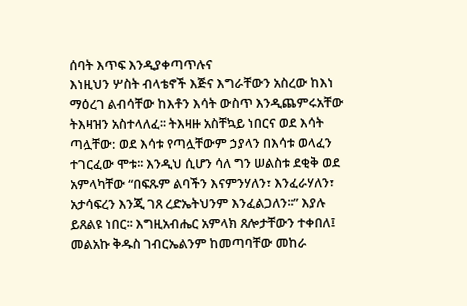ሰባት እጥፍ እንዲያቀጣጥሉና
እነዚህን ሦስት ብላቴኖች እጅና እግራቸውን አስረው ከእነ
ማዕረገ ልብሳቸው ከእቶን እሳት ውስጥ እንዲጨምሩአቸው
ትእዛዝን አስተላለፈ፡፡ ትእዛዙ አስቸኳይ ነበርና ወደ እሳት
ጣሏቸው: ወደ እሳቱ የጣሏቸውም ኃያላን በእሳቱ ወላፈን
ተገርፈው ሞቱ፡፡ እንዲህ ሲሆን ሳለ ግን ሠልስቱ ደቂቅ ወደ
አምላካቸው “በፍጹም ልባችን እናምንሃለን፣ እንፈራሃለን፣
አታሳፍረን እንጂ ገጸ ረድኤትህንም እንፈልጋለን፡፡” እያሉ
ይጸልዩ ነበር፡፡ እግዚአብሔር አምላክ ጸሎታቸውን ተቀበለ፤
መልአኩ ቅዱስ ገብርኤልንም ከመጣባቸው መከራ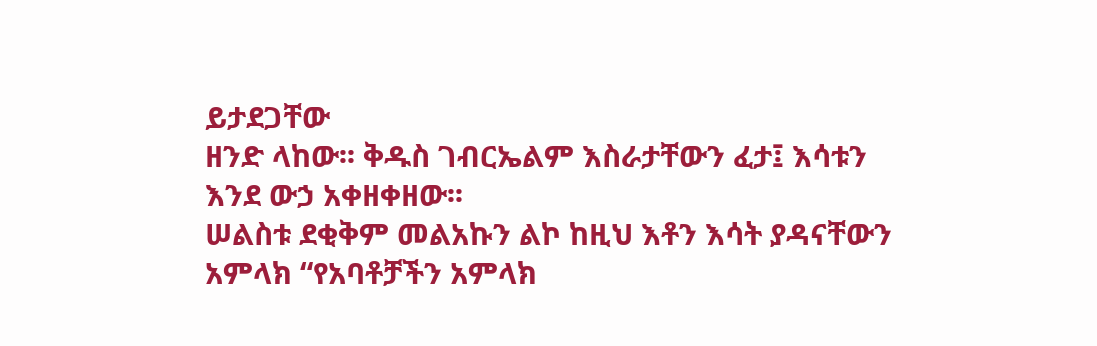ይታደጋቸው
ዘንድ ላከው፡፡ ቅዱስ ገብርኤልም እስራታቸውን ፈታ፤ እሳቱን
እንደ ውኃ አቀዘቀዘው፡፡
ሠልስቱ ደቂቅም መልአኩን ልኮ ከዚህ እቶን እሳት ያዳናቸውን
አምላክ “የአባቶቻችን አምላክ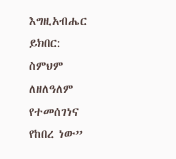እግዚአብሔር ይክበር:
ስምህም ለዘለዓለም የተመሰገነና የከበረ ነው”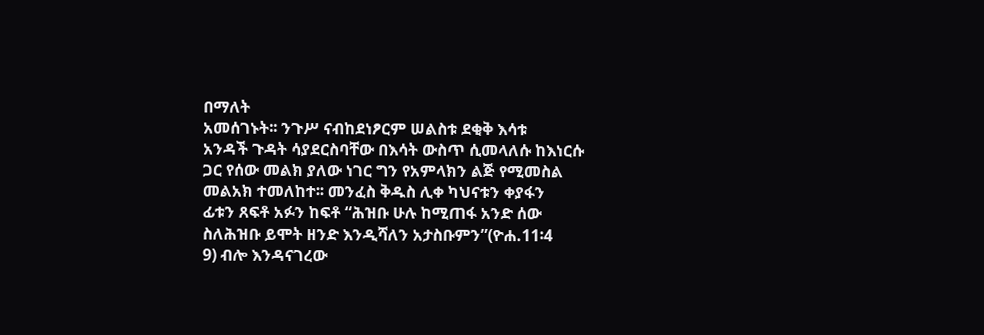በማለት
አመሰገኑት፡፡ ንጉሥ ናብከደነፆርም ሠልስቱ ደቂቅ እሳቱ
አንዳች ጉዳት ሳያደርስባቸው በእሳት ውስጥ ሲመላለሱ ከእነርሱ
ጋር የሰው መልክ ያለው ነገር ግን የአምላክን ልጅ የሚመስል
መልአክ ተመለከተ፡፡ መንፈስ ቅዱስ ሊቀ ካህናቱን ቀያፋን
ፊቱን ጸፍቶ አፉን ከፍቶ “ሕዝቡ ሁሉ ከሚጠፋ አንድ ሰው
ስለሕዝቡ ይሞት ዘንድ እንዲሻለን አታስቡምን”(ዮሐ.11፡4
9) ብሎ እንዳናገረው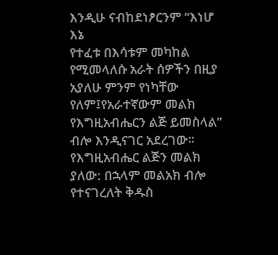እንዲሁ ናብከደነፆርንም “እነሆ እኔ
የተፈቱ በእሳቱም መካከል የሚመላለሱ አራት ሰዎችን በዚያ
አያለሁ ምንም የነካቸው የለም፤የአራተኛውም መልክ
የእግዚአብሔርን ልጅ ይመስላል” ብሎ እንዲናገር አደረገው፡፡
የእግዚአብሔር ልጅን መልክ ያለው: በኋላም መልአክ ብሎ
የተናገረለት ቅዱስ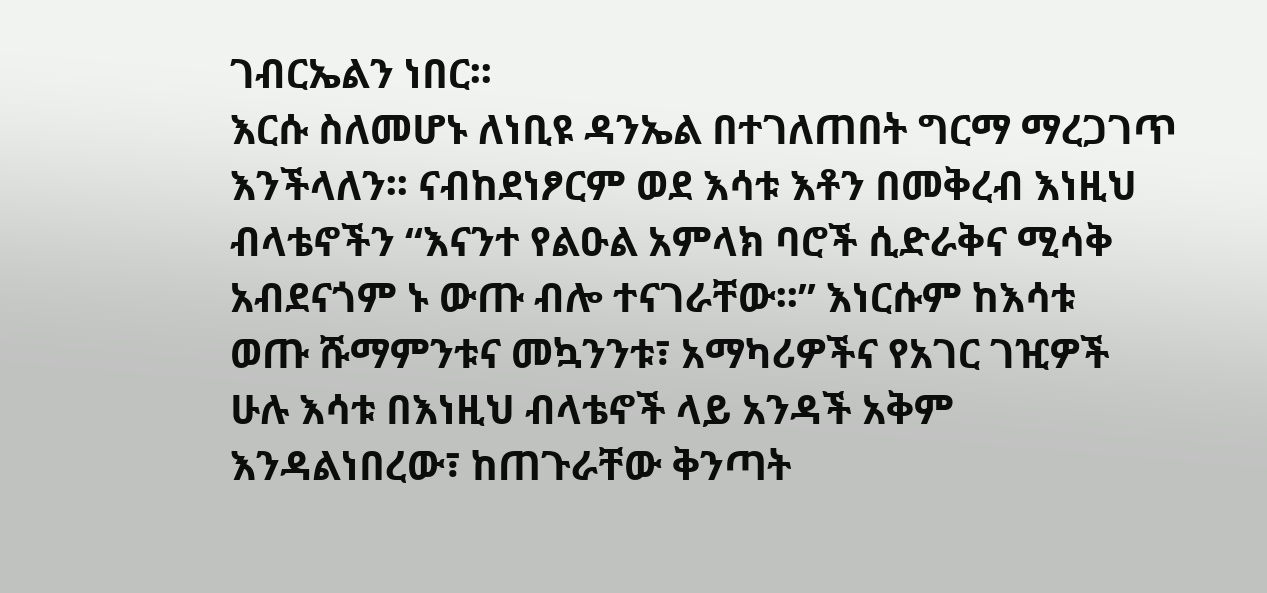ገብርኤልን ነበር፡፡
እርሱ ስለመሆኑ ለነቢዩ ዳንኤል በተገለጠበት ግርማ ማረጋገጥ
እንችላለን፡፡ ናብከደነፆርም ወደ እሳቱ እቶን በመቅረብ እነዚህ
ብላቴኖችን “እናንተ የልዑል አምላክ ባሮች ሲድራቅና ሚሳቅ
አብደናጎም ኑ ውጡ ብሎ ተናገራቸው፡፡” እነርሱም ከእሳቱ
ወጡ ሹማምንቱና መኳንንቱ፣ አማካሪዎችና የአገር ገዢዎች
ሁሉ እሳቱ በእነዚህ ብላቴኖች ላይ አንዳች አቅም
እንዳልነበረው፣ ከጠጉራቸው ቅንጣት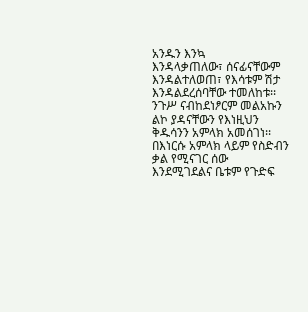አንዱን እንኳ
እንዳላቃጠለው፣ ሰናፊናቸውም እንዳልተለወጠ፣ የእሳቱም ሽታ
እንዳልደረሰባቸው ተመለከቱ፡፡ ንጉሥ ናብከደነፆርም መልአኩን
ልኮ ያዳናቸውን የእነዚህን ቅዱሳንን አምላክ አመሰገነ፡፡
በእነርሱ አምላክ ላይም የስድብን ቃል የሚናገር ሰው
እንደሚገደልና ቤቱም የጉድፍ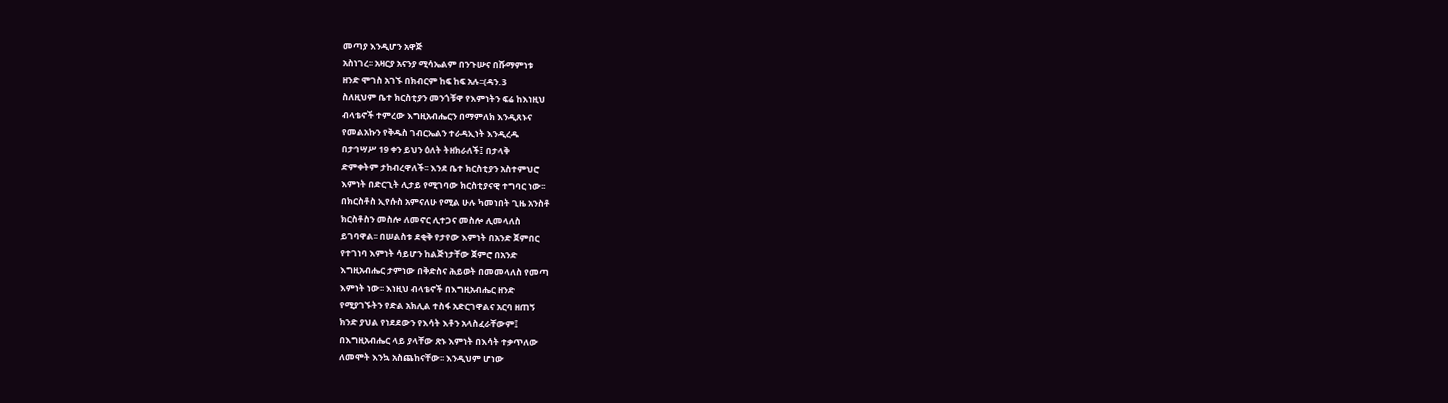መጣያ እንዲሆን አዋጅ
አስነገረ፡፡ አዛርያ አናንያ ሚሳኤልም በንጉሡና በሹማምነቱ
ዘንድ ሞገስ አገኙ በክብርም ከፍ ከፍ አሉ፡፡(ዳን.3
ስለዚህም ቤተ ክርስቲያን መንጎቹዋ የእምነትን ፍሬ ከእነዚህ
ብላቴኖች ተምረው እግዚአብሔርን በማምለክ እንዲጸኑና
የመልአኩን የቅዱስ ገብርኤልን ተራዳኢነት እንዲረዱ
በታኅሣሥ 19 ቀን ይህን ዕለት ትዘክራለች፤ በታላቅ
ድምቀትም ታከብረዋለች፡፡ እንደ ቤተ ክርስቲያን አስተምህሮ
እምነት በድርጊት ሊታይ የሚገባው ክርስቲያናዊ ተግባር ነው፡፡
በክርስቶስ ኢየሱስ አምናለሁ የሚል ሁሉ ካመነበት ጊዜ አንስቶ
ክርስቶስን መስሎ ለመኖር ሊተጋና መስሎ ሊመላለስ
ይገባዋል፡፡ በሠልስቱ ደቂቅ የታየው እምነት በአንድ ጀምበር
የተገነባ እምነት ሳይሆን ከልጅነታቸው ጀምሮ በአንድ
እግዚአብሔር ታምነው በቅድስና ሕይወት በመመላለስ የመጣ
እምነት ነው፡፡ እነዚህ ብላቴኖች በእግዚአብሔር ዘንድ
የሚያገኙትን የድል አክሊል ተስፋ አድርገዋልና አርባ ዘጠኝ
ክንድ ያህል የነደደውን የእሳት እቶን አላስፈራቸውም፤
በእግዚአብሔር ላይ ያላቸው ጽኑ እምነት በእሳት ተቃጥለው
ለመሞት እንኳ አስጨከናቸው፡፡ እንዲህም ሆነው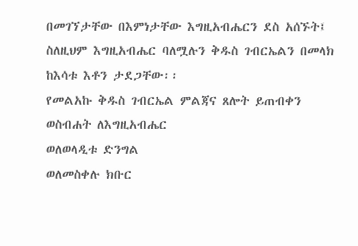በመገኘታቸው በእምነታቸው እግዚአብሔርን ደስ አሰኙት፤
ስለዚህም እግዚአብሔር ባለሟሉን ቅዱስ ገብርኤልን በመላክ
ከእሳቱ እቶን ታደጋቸው፡፡
የመልአኩ ቅዱስ ገብርኤል ምልጃና ጸሎት ይጠብቀን
ወስብሐት ለእግዚአብሔር
ወለወላዲቱ ድንግል
ወለመስቀሉ ክቡር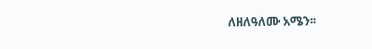ለዘለዓለሙ አሜን፡፡